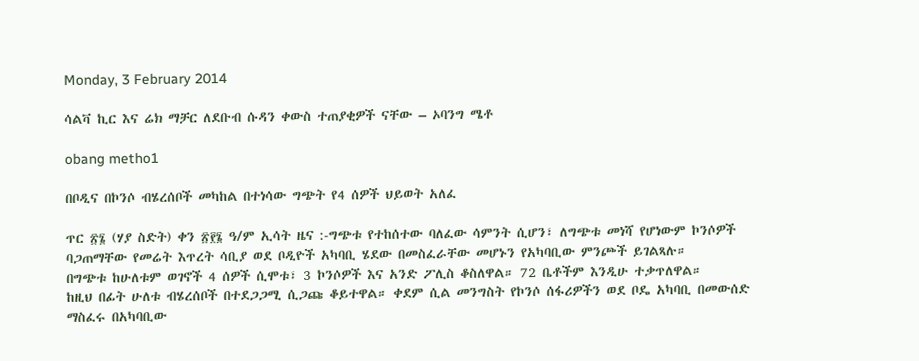Monday, 3 February 2014

ሳልቫ ኪር እና ሬክ ማቻር ለደቡብ ሱዳን ቀውስ ተጠያቂዎች ናቸው – ኦባንግ ሜቶ

obang metho1

በቦዲና በኮንሶ ብሄረሰቦች መካከል በተነሳው ግጭት የ4 ሰዎች ህይወት አለፈ

ጥር ፳፮ (ሃያ ስድት) ቀን ፳፻፮ ዓ/ም ኢሳት ዜና :-ግጭቱ የተከሰተው ባለፈው ሳምንት ሲሆን፣ ለግጭቱ መነሻ የሆነውም ኮንሶዎች ባጋጠማቸው የመሬት እጥረት ሳቢያ ወደ ቦዲዮች አካባቢ ሄደው በመስፈራቸው መሆኑን የአካባቢው ምንጮች ይገልጻሉ።
በግጭቱ ከሁለቱም ወገኖች 4 ሰዎች ሲሞቱ፣ 3 ኮንሶዎች እና አንድ ፖሊስ ቆስለዋል። 72 ቤቶችም እንዲሁ ተቃጥለዋል።
ከዚህ በፊት ሁለቱ ብሄረሰቦች በተደጋጋሚ ሲጋጩ ቆይተዋል። ቀደም ሲል መንግስት የኮንሶ ሰፋሪዎችን ወደ ቦዴ አካባቢ በመውሰድ ማስፈሩ በአካባቢው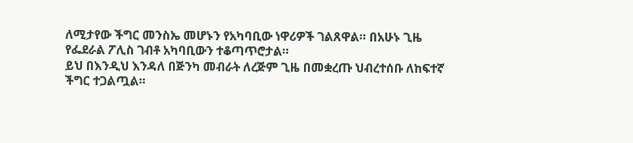ለሚታየው ችግር መንስኤ መሆኑን የአካባቢው ነዋሪዎች ገልጸዋል። በአሁኑ ጊዜ የፌደራል ፖሊስ ገብቶ አካባቢውን ተቆጣጥሮታል።
ይህ በእንዲህ እንዳለ በጅንካ መብራት ለረጅም ጊዜ በመቋረጡ ህብረተሰቡ ለከፍተኛ ችግር ተጋልጧል።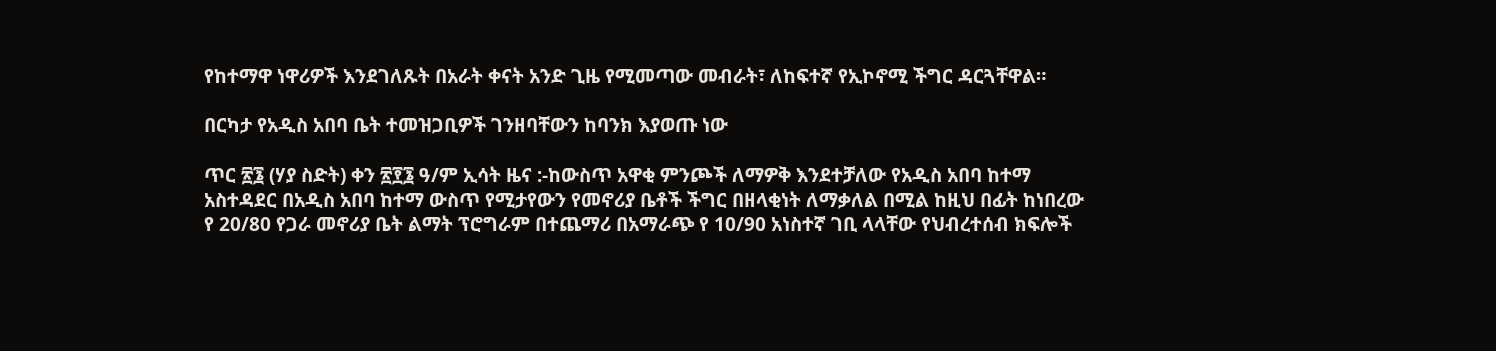የከተማዋ ነዋሪዎች እንደገለጹት በአራት ቀናት አንድ ጊዜ የሚመጣው መብራት፣ ለከፍተኛ የኢኮኖሚ ችግር ዳርጓቸዋል።

በርካታ የአዲስ አበባ ቤት ተመዝጋቢዎች ገንዘባቸውን ከባንክ እያወጡ ነው

ጥር ፳፮ (ሃያ ስድት) ቀን ፳፻፮ ዓ/ም ኢሳት ዜና :-ከውስጥ አዋቂ ምንጮች ለማዎቅ እንደተቻለው የአዲስ አበባ ከተማ አስተዳደር በአዲስ አበባ ከተማ ውስጥ የሚታየውን የመኖሪያ ቤቶች ችግር በዘላቂነት ለማቃለል በሚል ከዚህ በፊት ከነበረው የ 20/80 የጋራ መኖሪያ ቤት ልማት ፕሮግራም በተጨማሪ በአማራጭ የ 10/90 አነስተኛ ገቢ ላላቸው የህብረተሰብ ክፍሎች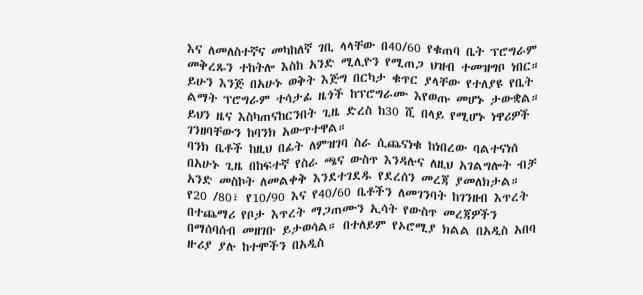እና ለመለስተኛና መካከለኛ ገቢ ላላቸው በ40/60 የቁጠባ ቤት ፕሮግራም መቅረጹን ተከትሎ እስከ አንድ ሚሊዮን የሚጠጋ ህዝብ ተመዝግቦ ነበር።
ይሁን እንጅ በአሁኑ ወቅት እጅግ በርካታ ቁጥር ያላቸው የተለያዩ የቤት ልማት ፕሮግራም ተሳታፊ ዜጎች ከፕሮግራሙ እየወጡ መሆኑ ታውቋል። ይህን ዜና እስካጠናከርንበት ጊዜ ድረስ ከ30 ሺ በላይ የሚሆኑ ነዋሪዎች ገንዘባቸውን ከባንክ አውጥተዋል።
ባንክ ቤቶች ከዚህ በፊት ለምዝገባ ስራ ሲጨናነቁ ከነበረው ባልተናነሰ በአሁኑ ጊዜ በከፍተኛ የስራ ጫና ውስጥ እንዳሉና ለዚህ አገልግሎት ብቻ አንድ መስኮት ለመልቀቅ እንደተገደዱ የደረሰን መረጃ ያመለክታል።
የ20 /80፣ የ10/90 እና የ40/60 ቤቶችን ለመገንባት ከገንዘብ እጥረት በተጨማሪ የቦታ እጥረት ማጋጠሙን ኢሳት የውስጥ መረጃዎችን በማሰባሰብ መዘገቡ ይታወሳል። በተለይም የኦሮሚያ ክልል በአዲስ አበባ ዙሪያ ያሉ ከተሞችን በአዲስ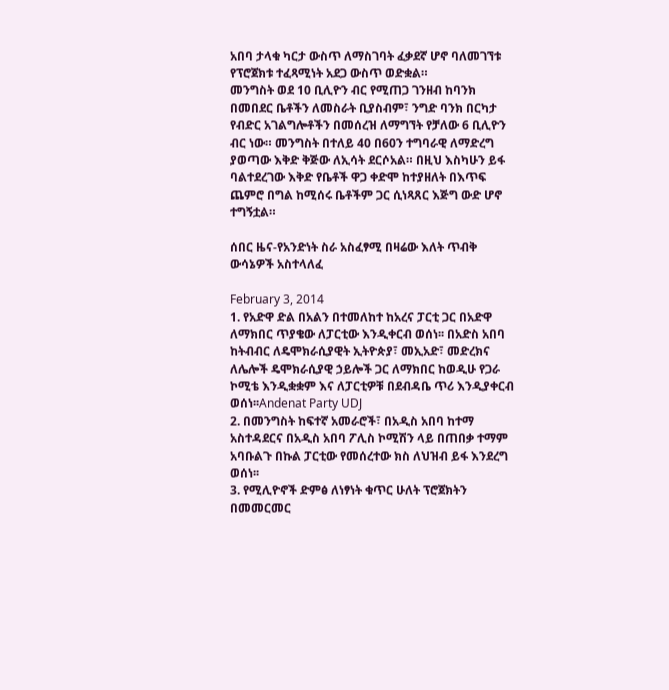አበባ ታላቁ ካርታ ውስጥ ለማስገባት ፈቃደኛ ሆኖ ባለመገኘቱ የፕሮጀክቱ ተፈጻሚነት አደጋ ውስጥ ወድቋል።
መንግስት ወደ 10 ቢሊዮን ብር የሚጠጋ ገንዘብ ከባንክ በመበደር ቤቶችን ለመስራት ቢያስብም፣ ንግድ ባንክ በርካታ የብድር አገልግሎቶችን በመሰረዝ ለማግኘት የቻለው 6 ቢሊዮን ብር ነው። መንግስት በተለይ 40 በ60ን ተግባራዊ ለማድረግ ያወጣው እቅድ ቅጅው ለኢሳት ደርሶአል። በዚህ እስካሁን ይፋ ባልተደረገው እቅድ የቤቶች ዋጋ ቀድሞ ከተያዘለት በእጥፍ ጨምሮ በግል ከሚሰሩ ቤቶችም ጋር ሲነጻጸር እጅግ ውድ ሆኖ ተግኝቷል።

ሰበር ዜና-የአንድነት ስራ አስፈፃሚ በዛሬው እለት ጥብቅ ውሳኔዎች አስተላለፈ

February 3, 2014
1. የአድዋ ድል በአልን በተመለከተ ከአረና ፓርቲ ጋር በአድዋ ለማክበር ጥያቄው ለፓርቲው እንዲቀርብ ወሰነ፡፡ በአድስ አበባ ከትብብር ለዴሞክራሲያዊት ኢትዮጵያ፣ መኢአድ፣ መድረክና ለሌሎች ዴሞክራሲያዊ ኃይሎች ጋር ለማክበር ከወዲሁ የጋራ ኮሚቴ እንዲቋቋም እና ለፓርቲዎቹ በደብዳቤ ጥሪ እንዲያቀርብ ወሰነ፡፡Andenat Party UDJ
2. በመንግስት ከፍተኛ አመራሮች፣ በአዲስ አበባ ከተማ አስተዳደርና በአዲስ አበባ ፖሊስ ኮሚሽን ላይ በጠበቃ ተማም አባቡልጉ በኩል ፓርቲው የመሰረተው ክስ ለህዝብ ይፋ እንደረግ ወሰነ፡፡
3. የሚሊዮኖች ድምፅ ለነፃነት ቁጥር ሁለት ፕሮጀክትን በመመርመር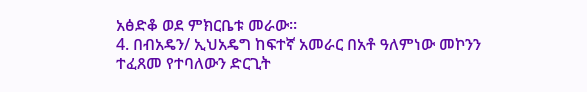አፅድቆ ወደ ምክርቤቱ መራው፡፡
4. በብአዴን/ ኢህአዴግ ከፍተኛ አመራር በአቶ ዓለምነው መኮንን ተፈጸመ የተባለውን ድርጊት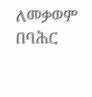ለመቃወም በባሕር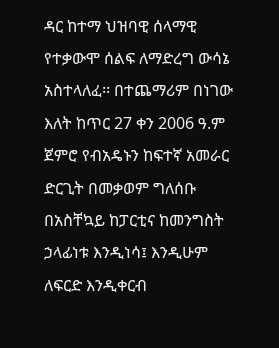ዳር ከተማ ህዝባዊ ሰላማዊ የተቃውሞ ሰልፍ ለማድረግ ውሳኔ አስተላለፈ፡፡ በተጨማሪም በነገው እለት ከጥር 27 ቀን 2006 ዓ.ም ጀምሮ የብአዴኑን ከፍተኛ አመራር ድርጊት በመቃወም ግለሰቡ በአስቸኳይ ከፓርቲና ከመንግስት ኃላፊነቱ እንዲነሳ፤ እንዲሁም ለፍርድ እንዲቀርብ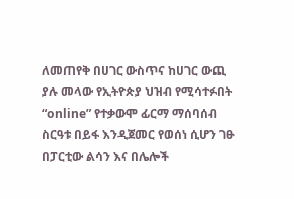ለመጠየቅ በሀገር ውስጥና ከሀገር ውጪ ያሉ መላው የኢትዮጵያ ህዝብ የሚሳተፉበት “online” የተቃውሞ ፊርማ ማሰባሰብ ስርዓቱ በይፋ እንዲጀመር የወሰነ ሲሆን ገፁ በፓርቲው ልሳን እና በሌሎች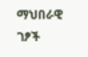ማህበራዊ ገፆች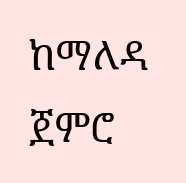ከማለዳ ጀምሮ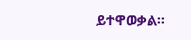ይተዋወቃል፡፡